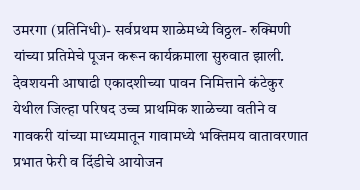उमरगा (प्रतिनिधी)- सर्वप्रथम शाळेमध्ये विठ्ठल- रुक्मिणी यांच्या प्रतिमेचे पूजन करून कार्यक्रमाला सुरुवात झाली. देवशयनी आषाढी एकादशीच्या पावन निमित्ताने कंटेकुर येथील जिल्हा परिषद उच्च प्राथमिक शाळेच्या वतीने व गावकरी यांच्या माध्यमातून गावामध्ये भक्तिमय वातावरणात प्रभात फेरी व दिंडीचे आयोजन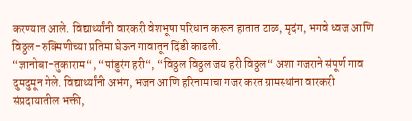करण्यात आले. विद्यार्थ्यांनी वारकरी वेशभूषा परिधान करून हातात टाळ, मृदंग, भगवे ध्वज आणि विठ्ठल-रुक्मिणीच्या प्रतिमा घेऊन गावातून दिंडी काढली.
“ज्ञानोबा-तुकाराम“, “पांडुरंग हरी“, “विठ्ठल विठ्ठल जय हरी विठ्ठल“ अशा गजराने संपूर्ण गाव दुमदुमून गेले. विद्यार्थ्यांनी अभंग, भजन आणि हरिनामाचा गजर करत ग्रामस्थांना वारकरी संप्रदायातील भक्ती,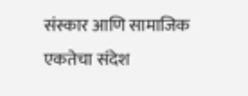संस्कार आणि सामाजिक एकतेचा संदेश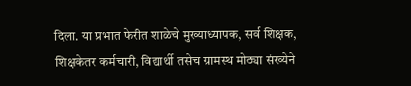दिला. या प्रभात फेरीत शाळेचे मुख्याध्यापक, सर्व शिक्षक, शिक्षकेतर कर्मचारी, विद्यार्थी तसेच ग्रामस्थ मोठ्या संख्येने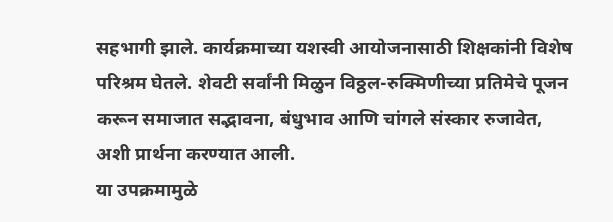सहभागी झाले. कार्यक्रमाच्या यशस्वी आयोजनासाठी शिक्षकांनी विशेष परिश्रम घेतले. शेवटी सर्वांनी मिळुन विठ्ठल-रुक्मिणीच्या प्रतिमेचे पूजन करून समाजात सद्भावना, बंधुभाव आणि चांगले संस्कार रुजावेत, अशी प्रार्थना करण्यात आली.
या उपक्रमामुळे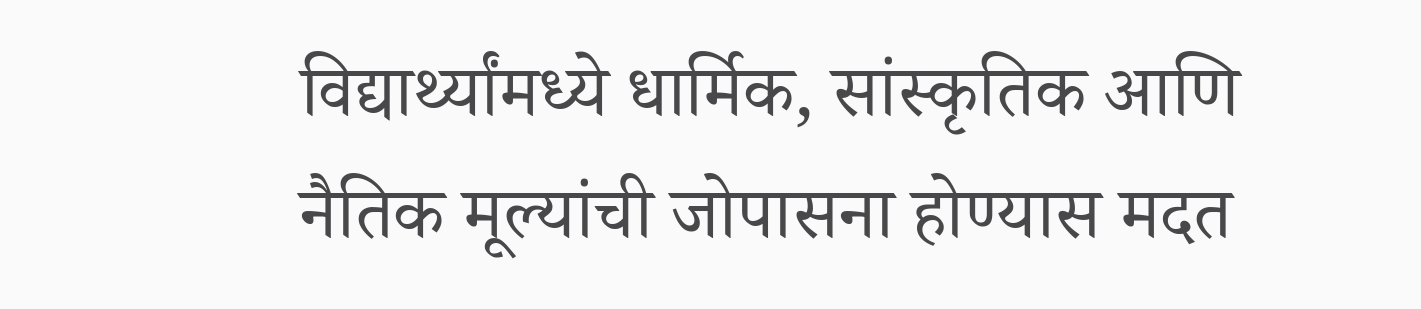विद्यार्थ्यांमध्ये धार्मिक, सांस्कृतिक आणि नैतिक मूल्यांची जोपासना होण्यास मदत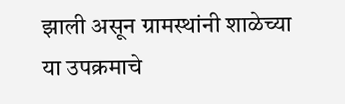झाली असून ग्रामस्थांनी शाळेच्या या उपक्रमाचे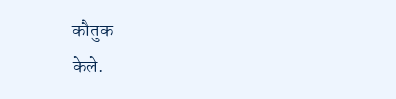कौतुक
केले.